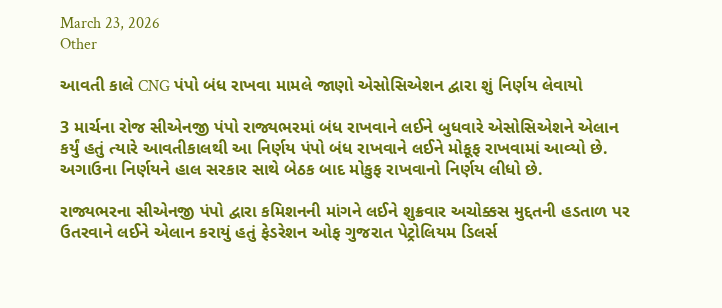March 23, 2026
Other

આવતી કાલે CNG પંપો બંધ રાખવા મામલે જાણો એસોસિએશન દ્વારા શું નિર્ણય લેવાયો

3 માર્ચના રોજ સીએનજી પંપો રાજ્યભરમાં બંધ રાખવાને લઈને બુધવારે એસોસિએશને એલાન કર્યું હતું ત્યારે આવતીકાલથી આ નિર્ણય પંપો બંધ રાખવાને લઈને મોકૂફ રાખવામાં આવ્યો છે. અગાઉના નિર્ણયને હાલ સરકાર સાથે બેઠક બાદ મોકુફ રાખવાનો નિર્ણય લીધો છે.

રાજ્યભરના સીએનજી પંપો દ્વારા કમિશનની માંગને લઈને શુક્રવાર અચોક્કસ મુદ્દતની હડતાળ પર ઉતરવાને લઈને એલાન કરાયું હતું ફેડરેશન ઓફ ગુજરાત પેટ્રોલિયમ ડિલર્સ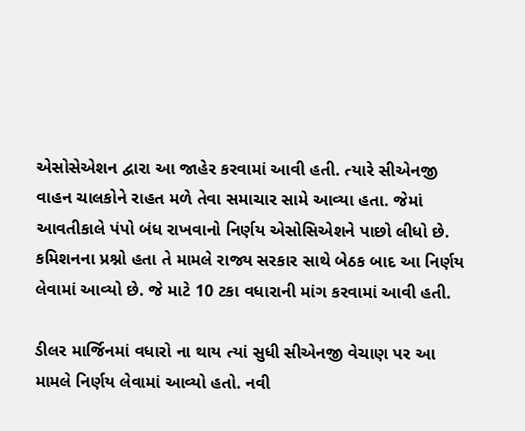એસોસેએશન દ્વારા આ જાહેર કરવામાં આવી હતી. ત્યારે સીએનજી વાહન ચાલકોને રાહત મળે તેવા સમાચાર સામે આવ્યા હતા. જેમાં આવતીકાલે પંપો બંધ રાખવાનો નિર્ણય એસોસિએશને પાછો લીધો છે. કમિશનના પ્રશ્નો હતા તે મામલે રાજ્ય સરકાર સાથે બેઠક બાદ આ નિર્ણય લેવામાં આવ્યો છે. જે માટે 10 ટકા વધારાની માંગ કરવામાં આવી હતી.

ડીલર માર્જિનમાં વધારો ના થાય ત્યાં સુધી સીએનજી વેચાણ પર આ મામલે નિર્ણય લેવામાં આવ્યો હતો. નવી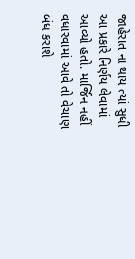જાહેરાત ના થાય ત્યાં સુધી આ પ્રકારે નિર્ણય લેવામાં આવ્યો હતો. માર્જિન નહીં વધારવામાં આવે તો વેચાણ બંધ કરાશે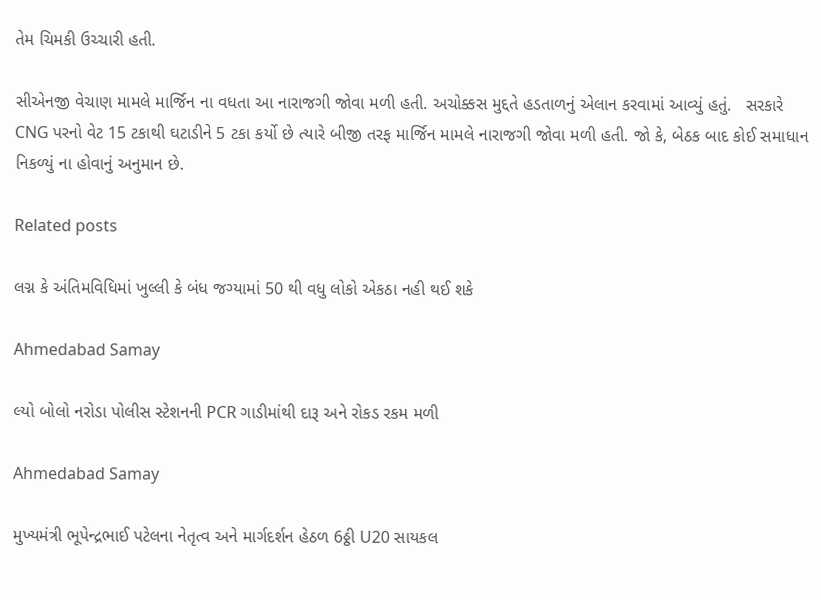તેમ ચિમકી ઉચ્ચારી હતી.

સીએનજી વેચાણ મામલે માર્જિન ના વધતા આ નારાજગી જોવા મળી હતી. અચોક્કસ મુદ્દતે હડતાળનું એલાન કરવામાં આવ્યું હતું.   સરકારે CNG પરનો વેટ 15 ટકાથી ઘટાડીને 5 ટકા કર્યો છે ત્યારે બીજી તરફ માર્જિન મામલે નારાજગી જોવા મળી હતી. જો કે, બેઠક બાદ કોઈ સમાધાન નિકળ્યું ના હોવાનું અનુમાન છે.

Related posts

લગ્ન કે અંતિમવિધિમાં ખુલ્લી કે બંધ જગ્યામાં 50 થી વધુ લોકો એકઠા નહી થઈ શકે

Ahmedabad Samay

લ્યો બોલો નરોડા પોલીસ સ્‍ટેશનની PCR ગાડીમાંથી દારૂ અને રોકડ રકમ મળી

Ahmedabad Samay

મુખ્યમંત્રી ભૂપેન્દ્રભાઈ પટેલના નેતૃત્વ અને માર્ગદર્શન હેઠળ 6ઠ્ઠી U20 સાયકલ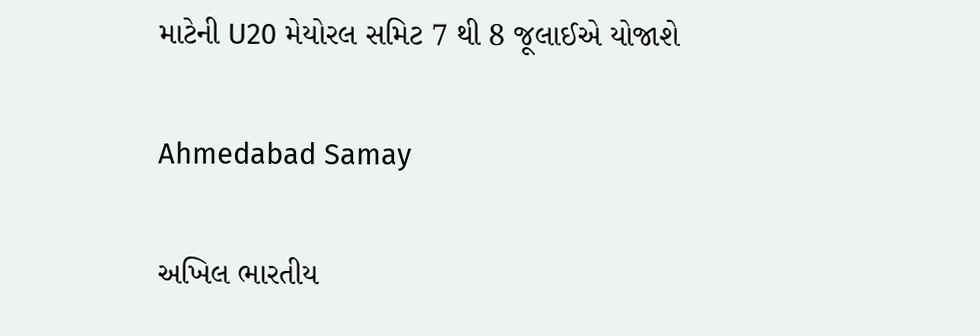માટેની U20 મેયોરલ સમિટ 7 થી 8 જૂલાઈએ યોજાશે

Ahmedabad Samay

અખિલ ભારતીય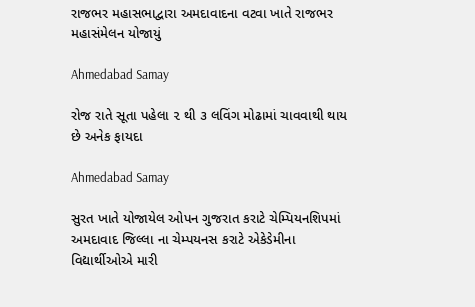રાજભર મહાસભાદ્વારા અમદાવાદના વટવા ખાતે રાજભર મહાસંમેલન યોજાયું

Ahmedabad Samay

રોજ રાતે સૂતા પહેલા ૨ થી ૩ લવિંગ મોઢામાં ચાવવાથી થાય છે અનેક ફાયદા

Ahmedabad Samay

સુરત ખાતે યોજાયેલ ઓપન ગુજરાત કરાટે ચેમ્પિયનશિપમાં અમદાવાદ જિલ્લા ના ચેમ્પયનસ કરાટે એકેડેમીના વિદ્યાર્થીઓએ મારી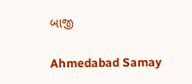બાજી

Ahmedabad Samay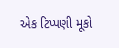એક ટિપ્પણી મૂકો